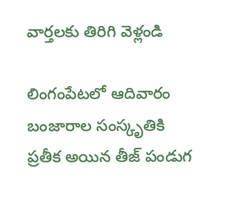వార్తలకు తిరిగి వెళ్లండి

లింగంపేటలో ఆదివారం బంజారాల సంస్కృతికి ప్రతీక అయిన తీజ్ పండుగ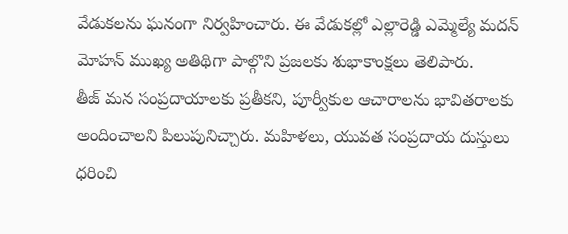వేడుకలను ఘనంగా నిర్వహించారు. ఈ వేడుకల్లో ఎల్లారెడ్డి ఎమ్మెల్యే మదన్ మోహన్ ముఖ్య అతిథిగా పాల్గొని ప్రజలకు శుభాకాంక్షలు తెలిపారు.
తీజ్ మన సంప్రదాయాలకు ప్రతీకని, పూర్వీకుల ఆచారాలను భావితరాలకు అందించాలని పిలుపునిచ్చారు. మహిళలు, యువత సంప్రదాయ దుస్తులు ధరించి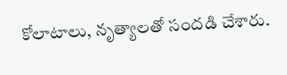కోలాటాలు, నృత్యాలతో సందడి చేశారు.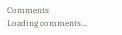Comments
Loading comments...